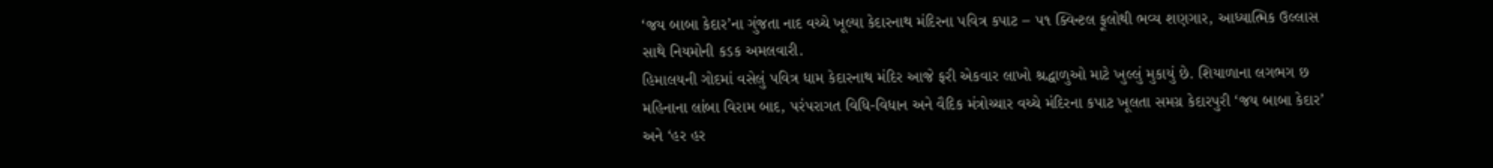‘જય બાબા કેદાર’ના ગુંજતા નાદ વચ્ચે ખૂલ્યા કેદારનાથ મંદિરના પવિત્ર કપાટ – ૫૧ ક્વિન્ટલ ફૂલોથી ભવ્ય શણગાર, આધ્યાત્મિક ઉલ્લાસ સાથે નિયમોની કડક અમલવારી.
હિમાલયની ગોદમાં વસેલું પવિત્ર ધામ કેદારનાથ મંદિર આજે ફરી એકવાર લાખો શ્રદ્ધાળુઓ માટે ખુલ્લું મુકાયું છે. શિયાળાના લગભગ છ મહિનાના લાંબા વિરામ બાદ, પરંપરાગત વિધિ-વિધાન અને વૈદિક મંત્રોચ્ચાર વચ્ચે મંદિરના કપાટ ખૂલતા સમગ્ર કેદારપુરી ‘જય બાબા કેદાર’ અને ‘હર હર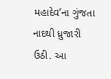મહાદેવ’ના ગુંજતા નાદથી ધ્રુજારી ઉઠી. આ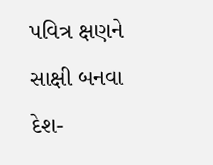પવિત્ર ક્ષણને સાક્ષી બનવા દેશ-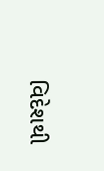વિદેશથી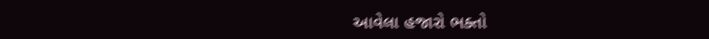આવેલા હજારો ભક્તો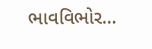ભાવવિભોર…